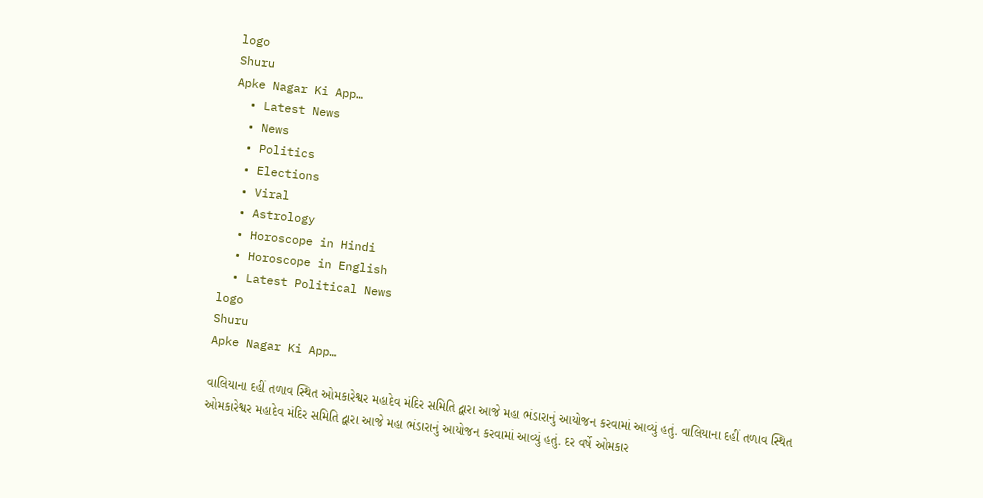logo
Shuru
Apke Nagar Ki App…
  • Latest News
  • News
  • Politics
  • Elections
  • Viral
  • Astrology
  • Horoscope in Hindi
  • Horoscope in English
  • Latest Political News
logo
Shuru
Apke Nagar Ki App…

વાલિયાના દહીં તળાવ સ્થિત ઓમકારેશ્વર મહાદેવ મંદિર સમિતિ દ્વારા આજે મહા ભંડારાનું આયોજન કરવામાં આવ્યું હતું. વાલિયાના દહીં તળાવ સ્થિત ઓમકારેશ્વર મહાદેવ મંદિર સમિતિ દ્વારા આજે મહા ભંડારાનું આયોજન કરવામાં આવ્યું હતું. દર વર્ષે ઓમકાર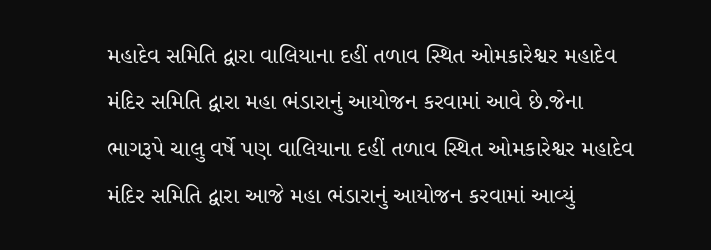મહાદેવ સમિતિ દ્વારા વાલિયાના દહીં તળાવ સ્થિત ઓમકારેશ્વર મહાદેવ મંદિર સમિતિ દ્વારા મહા ભંડારાનું આયોજન કરવામાં આવે છે.જેના ભાગરૂપે ચાલુ વર્ષે પણ વાલિયાના દહીં તળાવ સ્થિત ઓમકારેશ્વર મહાદેવ મંદિર સમિતિ દ્વારા આજે મહા ભંડારાનું આયોજન કરવામાં આવ્યું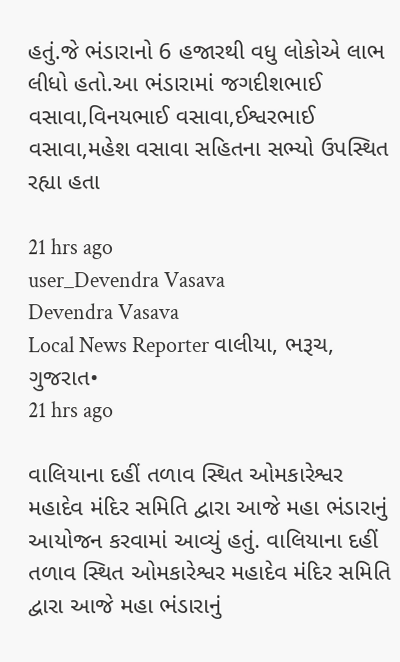હતું.જે ભંડારાનો 6 હજારથી વધુ લોકોએ લાભ લીધો હતો.આ ભંડારામાં જગદીશભાઈ વસાવા,વિનયભાઈ વસાવા,ઈશ્વરભાઈ વસાવા,મહેશ વસાવા સહિતના સભ્યો ઉપસ્થિત રહ્યા હતા

21 hrs ago
user_Devendra Vasava
Devendra Vasava
Local News Reporter વાલીયા, ભરૂચ, ગુજરાત•
21 hrs ago

વાલિયાના દહીં તળાવ સ્થિત ઓમકારેશ્વર મહાદેવ મંદિર સમિતિ દ્વારા આજે મહા ભંડારાનું આયોજન કરવામાં આવ્યું હતું. વાલિયાના દહીં તળાવ સ્થિત ઓમકારેશ્વર મહાદેવ મંદિર સમિતિ દ્વારા આજે મહા ભંડારાનું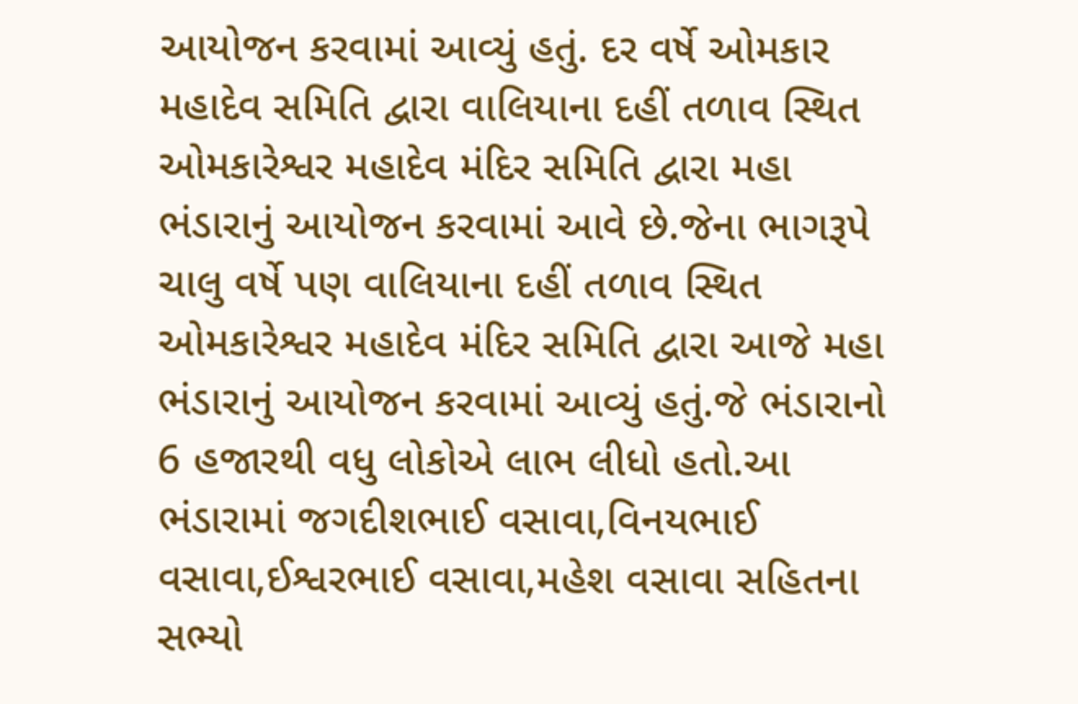આયોજન કરવામાં આવ્યું હતું. દર વર્ષે ઓમકાર મહાદેવ સમિતિ દ્વારા વાલિયાના દહીં તળાવ સ્થિત ઓમકારેશ્વર મહાદેવ મંદિર સમિતિ દ્વારા મહા ભંડારાનું આયોજન કરવામાં આવે છે.જેના ભાગરૂપે ચાલુ વર્ષે પણ વાલિયાના દહીં તળાવ સ્થિત ઓમકારેશ્વર મહાદેવ મંદિર સમિતિ દ્વારા આજે મહા ભંડારાનું આયોજન કરવામાં આવ્યું હતું.જે ભંડારાનો 6 હજારથી વધુ લોકોએ લાભ લીધો હતો.આ ભંડારામાં જગદીશભાઈ વસાવા,વિનયભાઈ વસાવા,ઈશ્વરભાઈ વસાવા,મહેશ વસાવા સહિતના સભ્યો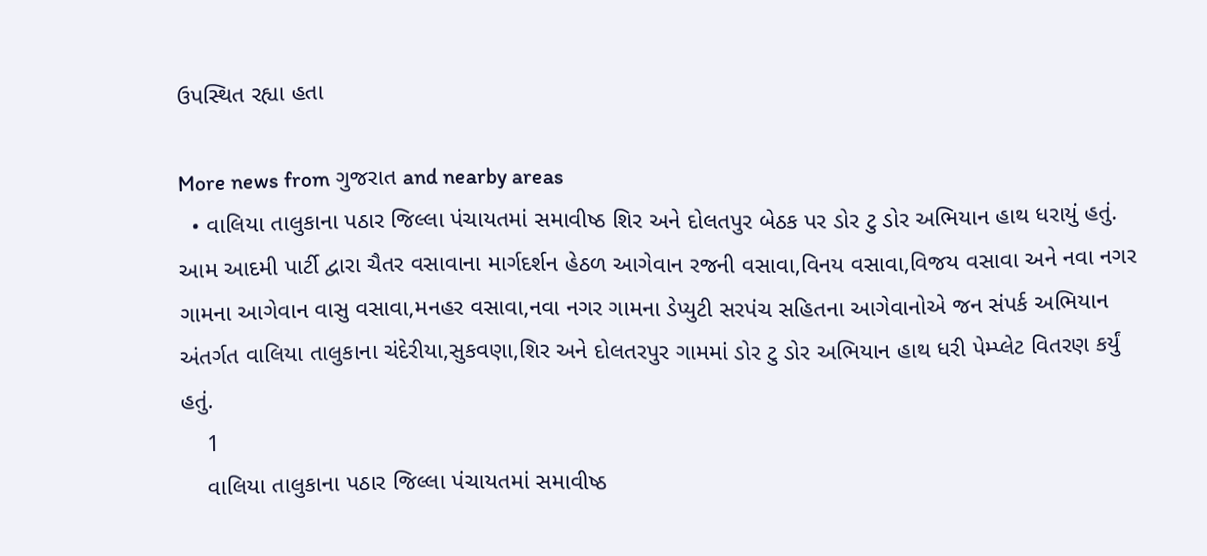ઉપસ્થિત રહ્યા હતા

More news from ગુજરાત and nearby areas
  • વાલિયા તાલુકાના પઠાર જિલ્લા પંચાયતમાં સમાવીષ્ઠ શિર અને દોલતપુર બેઠક પર ડોર ટુ ડોર અભિયાન હાથ ધરાયું હતું. આમ આદમી પાર્ટી દ્વારા ચૈતર વસાવાના માર્ગદર્શન હેઠળ આગેવાન રજની વસાવા,વિનય વસાવા,વિજય વસાવા અને નવા નગર ગામના આગેવાન વાસુ વસાવા,મનહર વસાવા,નવા નગર ગામના ડેપ્યુટી સરપંચ સહિતના આગેવાનોએ જન સંપર્ક અભિયાન અંતર્ગત વાલિયા તાલુકાના ચંદેરીયા,સુકવણા,શિર અને દોલતરપુર ગામમાં ડોર ટુ ડોર અભિયાન હાથ ધરી પેમ્પ્લેટ વિતરણ કર્યું હતું.
    1
    વાલિયા તાલુકાના પઠાર જિલ્લા પંચાયતમાં સમાવીષ્ઠ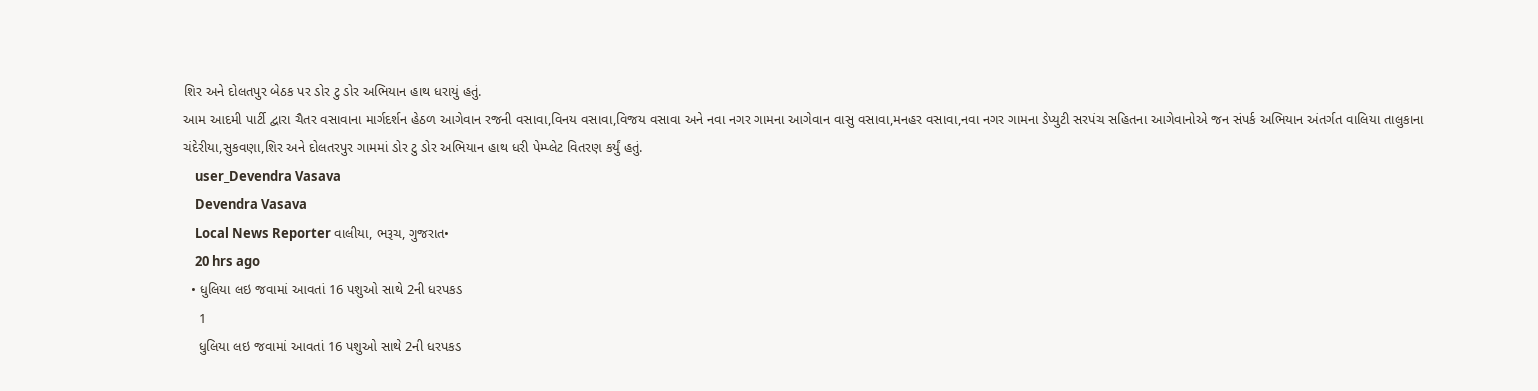શિર અને દોલતપુર બેઠક પર ડોર ટુ ડોર અભિયાન હાથ ધરાયું હતું.
આમ આદમી પાર્ટી દ્વારા ચૈતર વસાવાના માર્ગદર્શન હેઠળ આગેવાન રજની વસાવા,વિનય વસાવા,વિજય વસાવા અને નવા નગર ગામના આગેવાન વાસુ વસાવા,મનહર વસાવા,નવા નગર ગામના ડેપ્યુટી સરપંચ સહિતના આગેવાનોએ જન સંપર્ક અભિયાન અંતર્ગત વાલિયા તાલુકાના ચંદેરીયા,સુકવણા,શિર અને દોલતરપુર ગામમાં ડોર ટુ ડોર અભિયાન હાથ ધરી પેમ્પ્લેટ વિતરણ કર્યું હતું.
    user_Devendra Vasava
    Devendra Vasava
    Local News Reporter વાલીયા, ભરૂચ, ગુજરાત•
    20 hrs ago
  • ધુલિયા લઇ જવામાં આવતાં 16 પશુઓ સાથે 2ની ધરપકડ
    1
    ધુલિયા લઇ જવામાં આવતાં 16 પશુઓ સાથે 2ની ધરપકડ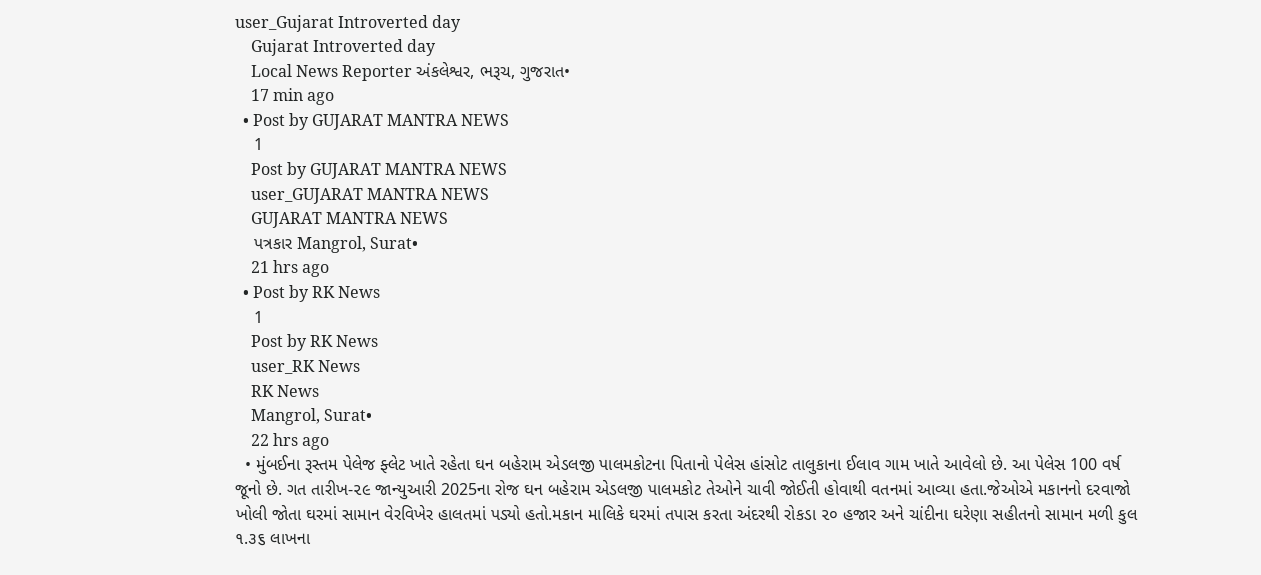user_Gujarat Introverted day
    Gujarat Introverted day
    Local News Reporter અંકલેશ્વર, ભરૂચ, ગુજરાત•
    17 min ago
  • Post by GUJARAT MANTRA NEWS
    1
    Post by GUJARAT MANTRA NEWS
    user_GUJARAT MANTRA NEWS
    GUJARAT MANTRA NEWS
    પત્રકાર Mangrol, Surat•
    21 hrs ago
  • Post by RK News
    1
    Post by RK News
    user_RK News
    RK News
    Mangrol, Surat•
    22 hrs ago
  • મુંબઈના રૂસ્તમ પેલેજ ફ્લેટ ખાતે રહેતા ઘન બહેરામ એડલજી પાલમકોટના પિતાનો પેલેસ હાંસોટ તાલુકાના ઈલાવ ગામ ખાતે આવેલો છે. આ પેલેસ 100 વર્ષ જૂનો છે. ગત તારીખ-૨૯ જાન્યુઆરી 2025ના રોજ ઘન બહેરામ એડલજી પાલમકોટ તેઓને ચાવી જોઈતી હોવાથી વતનમાં આવ્યા હતા.જેઓએ મકાનનો દરવાજો ખોલી જોતા ઘરમાં સામાન વેરવિખેર હાલતમાં પડ્યો હતો.મકાન માલિકે ઘરમાં તપાસ કરતા અંદરથી રોકડા ૨૦ હજાર અને ચાંદીના ઘરેણા સહીતનો સામાન મળી કુલ ૧.૩૬ લાખના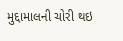મુદ્દામાલની ચોરી થઇ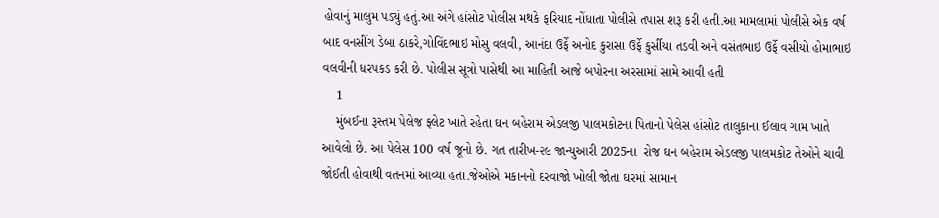હોવાનું માલુમ પડ્યું હતું.આ અંગે હાંસોટ પોલીસ મથકે ફરિયાદ નોંધાતા પોલીસે તપાસ શરૂ કરી હતી.આ મામલામાં પોલીસે એક વર્ષ બાદ વનસીંગ ડેબા ઠાકરે,ગોવિંદભાઇ મોસુ વલવી, આનંદા ઉર્ફે અનોદ કુરાસા ઉર્ફે કુર્સીયા તડવી અને વસંતભાઇ ઉર્ફે વસીયો હોમાભાઇ વલવીની ધરપકડ કરી છે. પોલીસ સૂત્રો પાસેથી આ માહિતી આજે બપોરના અરસામાં સામે આવી હતી
    1
    મુંબઈના રૂસ્તમ પેલેજ ફ્લેટ ખાતે રહેતા ઘન બહેરામ એડલજી પાલમકોટના પિતાનો પેલેસ હાંસોટ તાલુકાના ઈલાવ ગામ ખાતે આવેલો છે. આ પેલેસ 100 વર્ષ જૂનો છે. ગત તારીખ-૨૯ જાન્યુઆરી 2025ના  રોજ ઘન બહેરામ એડલજી પાલમકોટ તેઓને ચાવી જોઈતી હોવાથી વતનમાં આવ્યા હતા.જેઓએ મકાનનો દરવાજો ખોલી જોતા ઘરમાં સામાન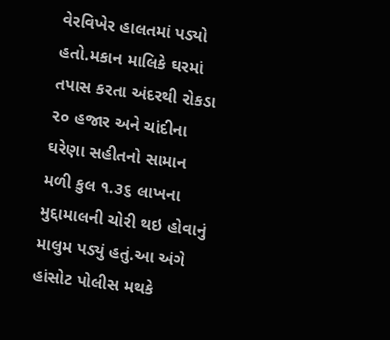વેરવિખેર હાલતમાં પડ્યો હતો.મકાન માલિકે ઘરમાં તપાસ કરતા અંદરથી રોકડા ૨૦ હજાર અને ચાંદીના ઘરેણા સહીતનો સામાન મળી કુલ ૧.૩૬ લાખના મુદ્દામાલની ચોરી થઇ હોવાનું માલુમ પડ્યું હતું.આ અંગે હાંસોટ પોલીસ મથકે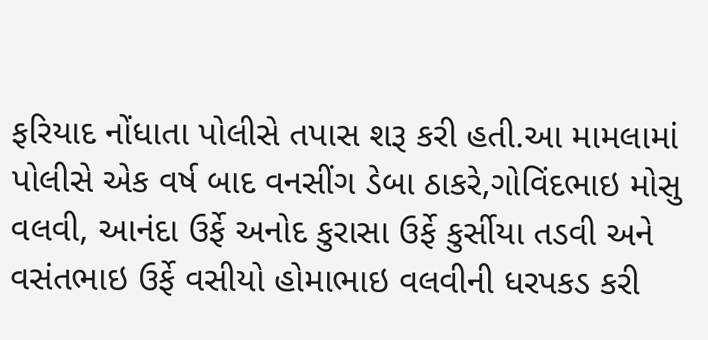ફરિયાદ નોંધાતા પોલીસે તપાસ શરૂ કરી હતી.આ મામલામાં પોલીસે એક વર્ષ બાદ વનસીંગ ડેબા ઠાકરે,ગોવિંદભાઇ મોસુ વલવી, આનંદા ઉર્ફે અનોદ કુરાસા ઉર્ફે કુર્સીયા તડવી અને વસંતભાઇ ઉર્ફે વસીયો હોમાભાઇ વલવીની ધરપકડ કરી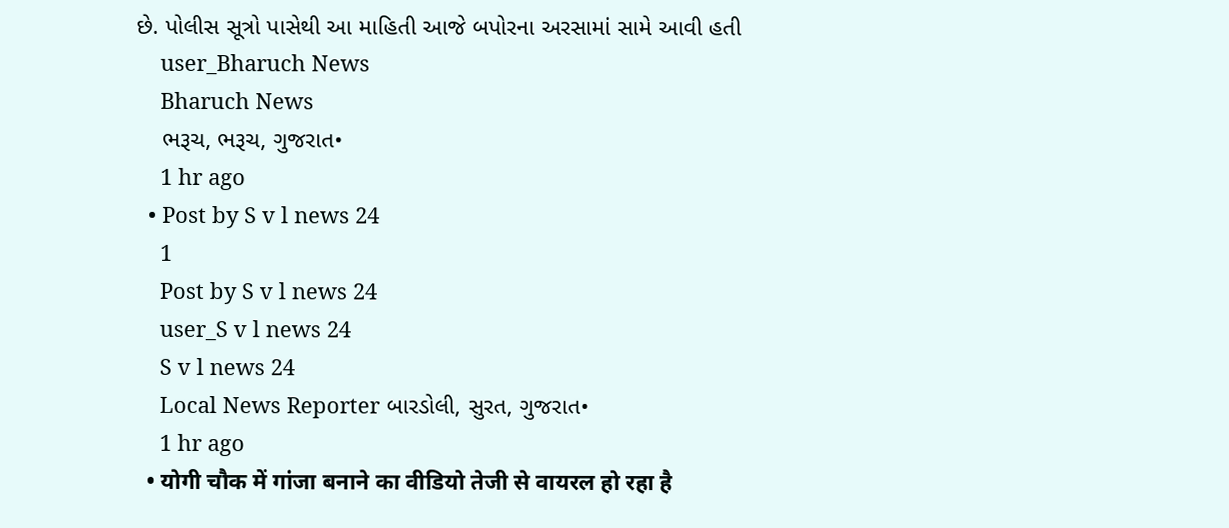છે. પોલીસ સૂત્રો પાસેથી આ માહિતી આજે બપોરના અરસામાં સામે આવી હતી
    user_Bharuch News
    Bharuch News
    ભરૂચ, ભરૂચ, ગુજરાત•
    1 hr ago
  • Post by S v l news 24
    1
    Post by S v l news 24
    user_S v l news 24
    S v l news 24
    Local News Reporter બારડોલી, સુરત, ગુજરાત•
    1 hr ago
  • योगी चौक में गांजा बनाने का वीडियो तेजी से वायरल हो रहा है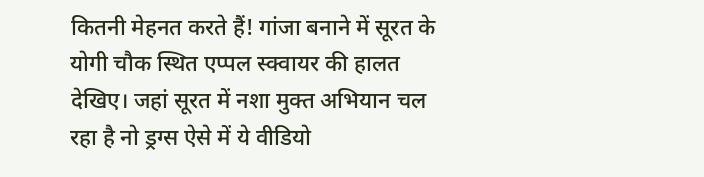कितनी मेहनत करते हैं! गांजा बनाने में सूरत के योगी चौक स्थित एप्पल स्क्वायर की हालत देखिए। जहां सूरत में नशा मुक्त अभियान चल रहा है नो ड्रग्स ऐसे में ये वीडियो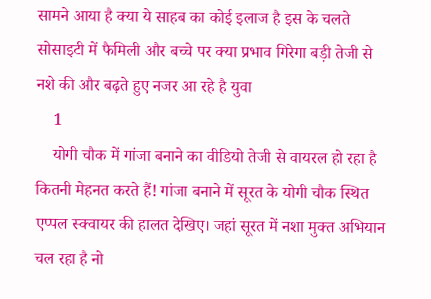सामने आया है क्या ये साहब का कोई इलाज है इस के चलते सोसाइटी में फैमिली और बच्चे पर क्या प्रभाव गिरेगा बड़ी तेजी से नशे की और बढ़ते हुए नजर आ रहे है युवा
    1
    योगी चौक में गांजा बनाने का वीडियो तेजी से वायरल हो रहा है कितनी मेहनत करते हैं! गांजा बनाने में सूरत के योगी चौक स्थित एप्पल स्क्वायर की हालत देखिए। जहां सूरत में नशा मुक्त अभियान चल रहा है नो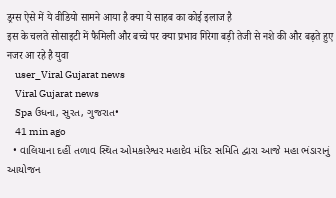ड्रग्स ऐसे में ये वीडियो सामने आया है क्या ये साहब का कोई इलाज है
इस के चलते सोसाइटी में फैमिली और बच्चे पर क्या प्रभाव गिरेगा बड़ी तेजी से नशे की और बढ़ते हुए नजर आ रहे है युवा
    user_Viral Gujarat news
    Viral Gujarat news
    Spa ઉધના, સુરત, ગુજરાત•
    41 min ago
  • વાલિયાના દહીં તળાવ સ્થિત ઓમકારેશ્વર મહાદેવ મંદિર સમિતિ દ્વારા આજે મહા ભંડારાનું આયોજન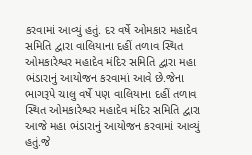કરવામાં આવ્યું હતું. દર વર્ષે ઓમકાર મહાદેવ સમિતિ દ્વારા વાલિયાના દહીં તળાવ સ્થિત ઓમકારેશ્વર મહાદેવ મંદિર સમિતિ દ્વારા મહા ભંડારાનું આયોજન કરવામાં આવે છે.જેના ભાગરૂપે ચાલુ વર્ષે પણ વાલિયાના દહીં તળાવ સ્થિત ઓમકારેશ્વર મહાદેવ મંદિર સમિતિ દ્વારા આજે મહા ભંડારાનું આયોજન કરવામાં આવ્યું હતું.જે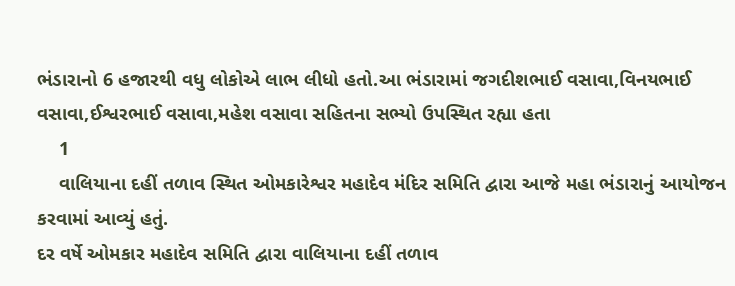ભંડારાનો 6 હજારથી વધુ લોકોએ લાભ લીધો હતો.આ ભંડારામાં જગદીશભાઈ વસાવા,વિનયભાઈ વસાવા,ઈશ્વરભાઈ વસાવા,મહેશ વસાવા સહિતના સભ્યો ઉપસ્થિત રહ્યા હતા
    1
    વાલિયાના દહીં તળાવ સ્થિત ઓમકારેશ્વર મહાદેવ મંદિર સમિતિ દ્વારા આજે મહા ભંડારાનું આયોજન કરવામાં આવ્યું હતું.
દર વર્ષે ઓમકાર મહાદેવ સમિતિ દ્વારા વાલિયાના દહીં તળાવ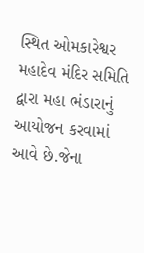સ્થિત ઓમકારેશ્વર મહાદેવ મંદિર સમિતિ દ્વારા મહા ભંડારાનું આયોજન કરવામાં આવે છે.જેના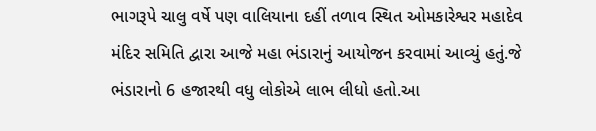ભાગરૂપે ચાલુ વર્ષે પણ વાલિયાના દહીં તળાવ સ્થિત ઓમકારેશ્વર મહાદેવ મંદિર સમિતિ દ્વારા આજે મહા ભંડારાનું આયોજન કરવામાં આવ્યું હતું.જે ભંડારાનો 6 હજારથી વધુ લોકોએ લાભ લીધો હતો.આ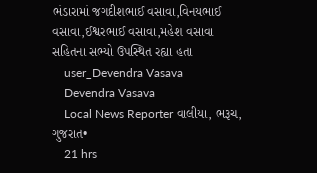ભંડારામાં જગદીશભાઈ વસાવા,વિનયભાઈ વસાવા,ઈશ્વરભાઈ વસાવા,મહેશ વસાવા સહિતના સભ્યો ઉપસ્થિત રહ્યા હતા
    user_Devendra Vasava
    Devendra Vasava
    Local News Reporter વાલીયા, ભરૂચ, ગુજરાત•
    21 hrs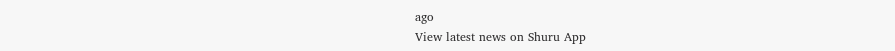ago
View latest news on Shuru App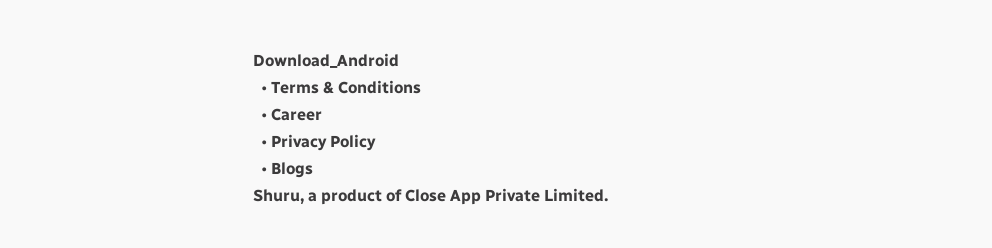Download_Android
  • Terms & Conditions
  • Career
  • Privacy Policy
  • Blogs
Shuru, a product of Close App Private Limited.